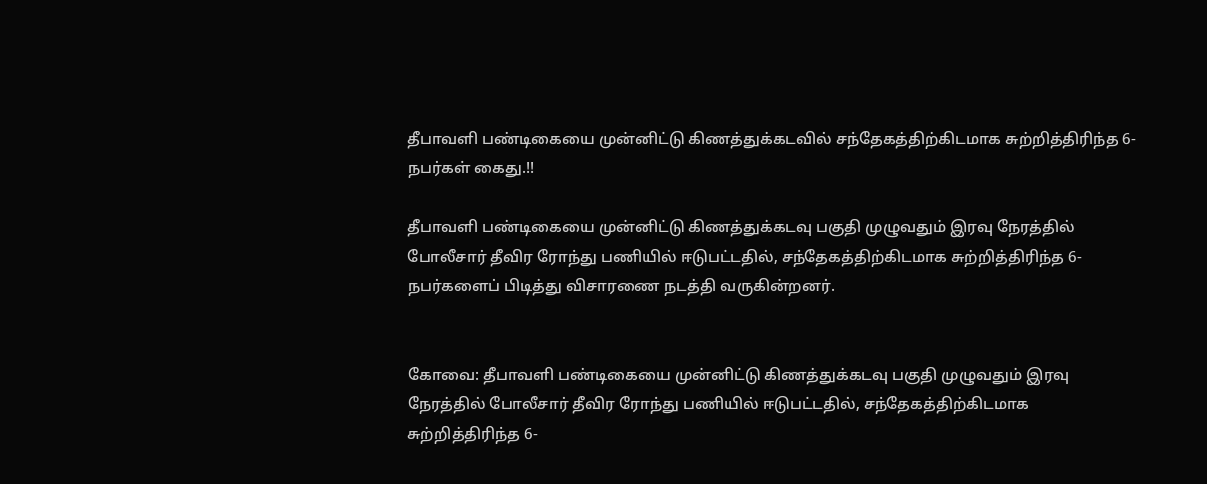தீபாவளி பண்டிகையை முன்னிட்டு கிணத்துக்கடவில் சந்தேகத்திற்கிடமாக சுற்றித்திரிந்த 6- நபர்கள் கைது.!!

தீபாவளி பண்டிகையை முன்னிட்டு கிணத்துக்கடவு பகுதி முழுவதும் இரவு நேரத்தில் போலீசார் தீவிர ரோந்து பணியில் ஈடுபட்டதில், சந்தேகத்திற்கிடமாக சுற்றித்திரிந்த 6- நபர்களைப் பிடித்து விசாரணை நடத்தி வருகின்றனர்.


கோவை: தீபாவளி பண்டிகையை முன்னிட்டு கிணத்துக்கடவு பகுதி முழுவதும் இரவு நேரத்தில் போலீசார் தீவிர ரோந்து பணியில் ஈடுபட்டதில், சந்தேகத்திற்கிடமாக சுற்றித்திரிந்த 6-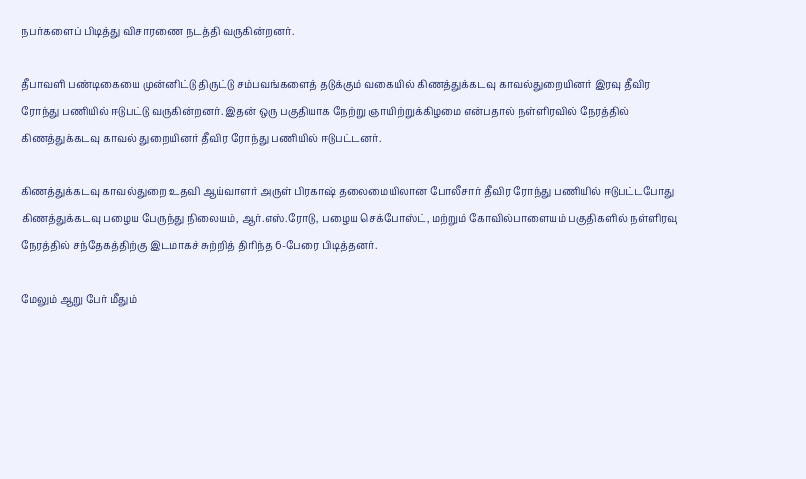நபர்களைப் பிடித்து விசாரணை நடத்தி வருகின்றனர்.

தீபாவளி பண்டிகையை முன்னிட்டு திருட்டு சம்பவங்களைத் தடுக்கும் வகையில் கிணத்துக்கடவு காவல்துறையினர் இரவு தீவிர ரோந்து பணியில் ஈடுபட்டு வருகின்றனர். இதன் ஒரு பகுதியாக நேற்று ஞாயிற்றுக்கிழமை என்பதால் நள்ளிரவில் நேரத்தில் கிணத்துக்கடவு காவல் துறையினர் தீவிர ரோந்து பணியில் ஈடுபட்டனர்.

கிணத்துக்கடவு காவல்துறை உதவி ஆய்வாளர் அருள் பிரகாஷ் தலைமையிலான போலீசார் தீவிர ரோந்து பணியில் ஈடுபட்டபோது கிணத்துக்கடவு பழைய பேருந்து நிலையம், ஆர்.எஸ்.ரோடு, பழைய செக்போஸ்ட், மற்றும் கோவில்பாளையம் பகுதிகளில் நள்ளிரவு நேரத்தில் சந்தேகத்திற்கு இடமாகச் சுற்றித் திரிந்த 6-பேரை பிடித்தனர்.

மேலும் ஆறு பேர் மீதும்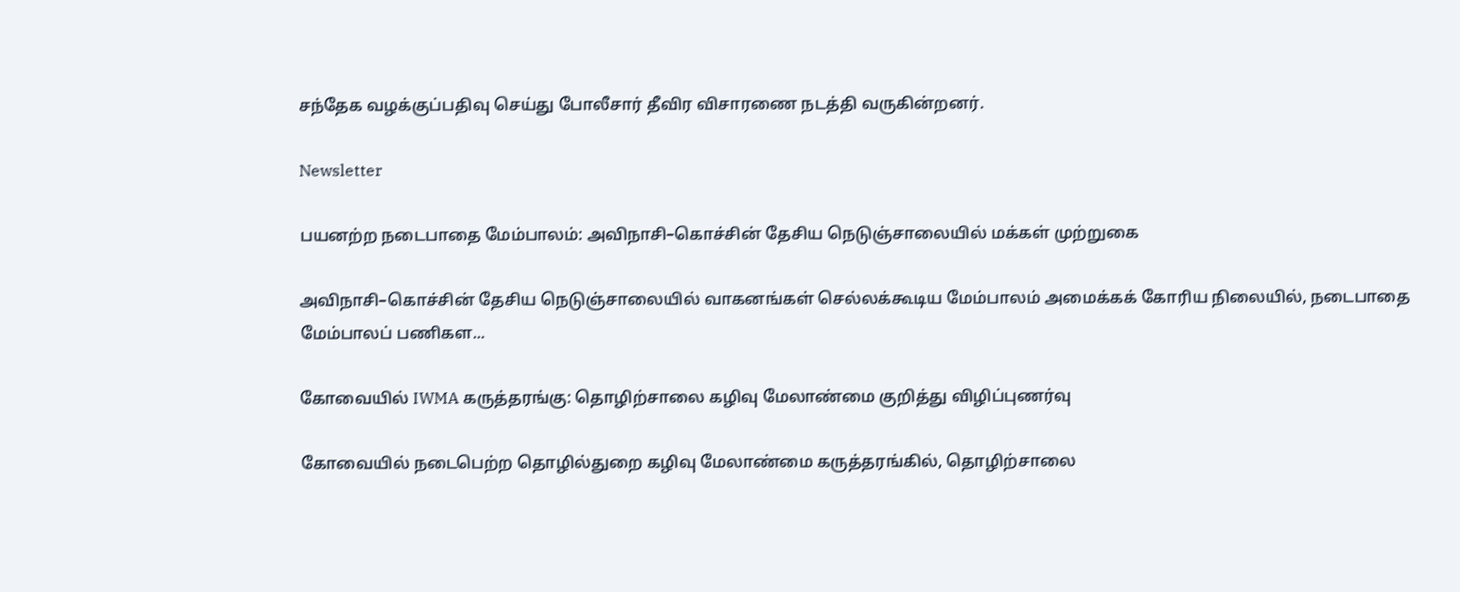சந்தேக வழக்குப்பதிவு செய்து போலீசார் தீவிர விசாரணை நடத்தி வருகின்றனர்.

Newsletter

பயனற்ற நடைபாதை மேம்பாலம்: அவிநாசி–கொச்சின் தேசிய நெடுஞ்சாலையில் மக்கள் முற்றுகை

அவிநாசி–கொச்சின் தேசிய நெடுஞ்சாலையில் வாகனங்கள் செல்லக்கூடிய மேம்பாலம் அமைக்கக் கோரிய நிலையில், நடைபாதை மேம்பாலப் பணிகள...

கோவையில் IWMA கருத்தரங்கு: தொழிற்சாலை கழிவு மேலாண்மை குறித்து விழிப்புணர்வு

கோவையில் நடைபெற்ற தொழில்துறை கழிவு மேலாண்மை கருத்தரங்கில், தொழிற்சாலை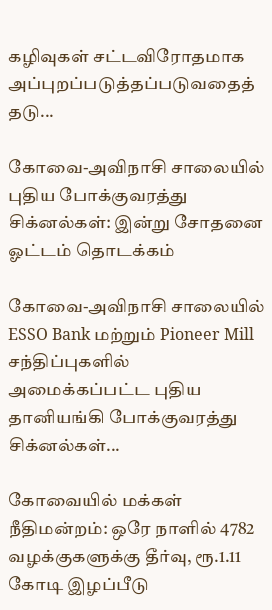கழிவுகள் சட்டவிரோதமாக அப்புறப்படுத்தப்படுவதைத் தடு...

கோவை-அவிநாசி சாலையில் புதிய போக்குவரத்து சிக்னல்கள்: இன்று சோதனை ஓட்டம் தொடக்கம்

கோவை-அவிநாசி சாலையில் ESSO Bank மற்றும் Pioneer Mill சந்திப்புகளில் அமைக்கப்பட்ட புதிய தானியங்கி போக்குவரத்து சிக்னல்கள்...

கோவையில் மக்கள் நீதிமன்றம்: ஒரே நாளில் 4782 வழக்குகளுக்கு தீர்வு, ரூ.1.11 கோடி இழப்பீடு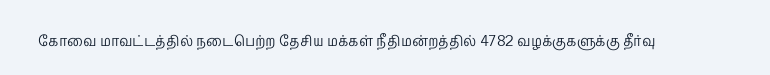கோவை மாவட்டத்தில் நடைபெற்ற தேசிய மக்கள் நீதிமன்றத்தில் 4782 வழக்குகளுக்கு தீர்வு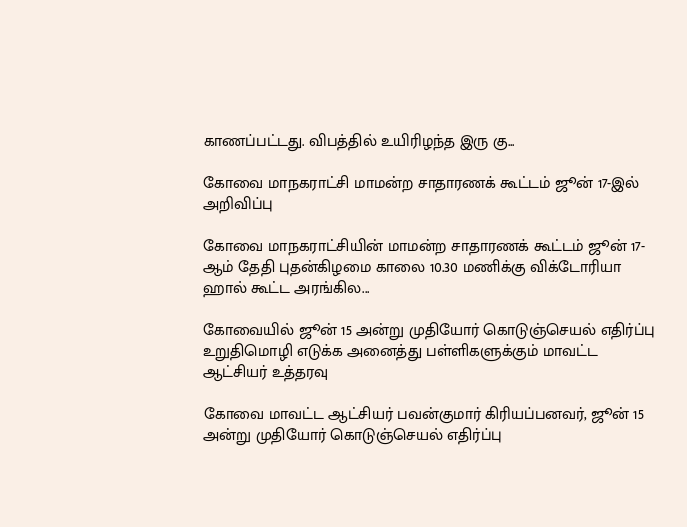காணப்பட்டது. விபத்தில் உயிரிழந்த இரு கு...

கோவை மாநகராட்சி மாமன்ற சாதாரணக் கூட்டம் ஜூன் 17-இல் அறிவிப்பு

கோவை மாநகராட்சியின் மாமன்ற சாதாரணக் கூட்டம் ஜூன் 17-ஆம் தேதி புதன்கிழமை காலை 10.30 மணிக்கு விக்டோரியா ஹால் கூட்ட அரங்கில...

கோவையில் ஜூன் 15 அன்று முதியோர் கொடுஞ்செயல் எதிர்ப்பு உறுதிமொழி எடுக்க அனைத்து பள்ளிகளுக்கும் மாவட்ட ஆட்சியர் உத்தரவு

கோவை மாவட்ட ஆட்சியர் பவன்குமார் கிரியப்பனவர், ஜூன் 15 அன்று முதியோர் கொடுஞ்செயல் எதிர்ப்பு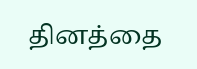தினத்தை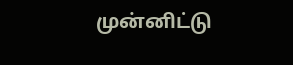முன்னிட்டு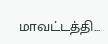மாவட்டத்தி...